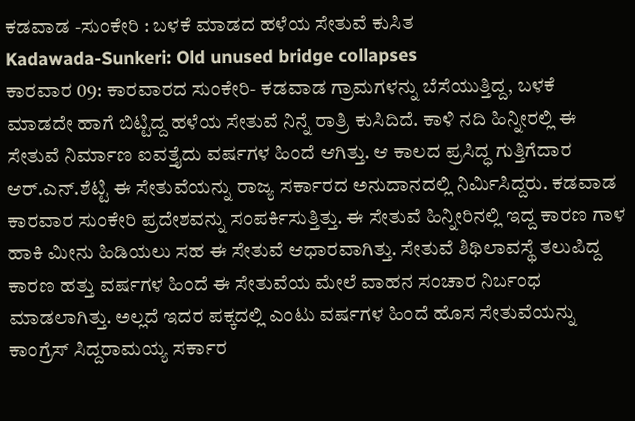ಕಡವಾಡ -ಸುಂಕೇರಿ : ಬಳಕೆ ಮಾಡದ ಹಳೆಯ ಸೇತುವೆ ಕುಸಿತ
Kadawada-Sunkeri: Old unused bridge collapses
ಕಾರವಾರ 09: ಕಾರವಾರದ ಸುಂಕೇರಿ- ಕಡವಾಡ ಗ್ರಾಮಗಳನ್ನು ಬೆಸೆಯುತ್ತಿದ್ದ, ಬಳಕೆ ಮಾಡದೇ ಹಾಗೆ ಬಿಟ್ಟಿದ್ದ ಹಳೆಯ ಸೇತುವೆ ನಿನ್ನೆ ರಾತ್ರಿ ಕುಸಿದಿದೆ. ಕಾಳಿ ನದಿ ಹಿನ್ನೀರಲ್ಲಿ ಈ ಸೇತುವೆ ನಿರ್ಮಾಣ ಐವತ್ತೈದು ವರ್ಷಗಳ ಹಿಂದೆ ಆಗಿತ್ತು. ಆ ಕಾಲದ ಪ್ರಸಿದ್ಧ ಗುತ್ತಿಗೆದಾರ ಆರ್.ಎನ್.ಶೆಟ್ಟಿ ಈ ಸೇತುವೆಯನ್ನು ರಾಜ್ಯ ಸರ್ಕಾರದ ಅನುದಾನದಲ್ಲಿ ನಿರ್ಮಿಸಿದ್ದರು. ಕಡವಾಡ ಕಾರವಾರ ಸುಂಕೇರಿ ಪ್ರದೇಶವನ್ನು ಸಂಪರ್ಕಿಸುತ್ತಿತ್ತು. ಈ ಸೇತುವೆ ಹಿನ್ನೀರಿನಲ್ಲಿ ಇದ್ದ ಕಾರಣ ಗಾಳ ಹಾಕಿ ಮೀನು ಹಿಡಿಯಲು ಸಹ ಈ ಸೇತುವೆ ಆಧಾರವಾಗಿತ್ತು. ಸೇತುವೆ ಶಿಥಿಲಾವಸ್ಥೆ ತಲುಪಿದ್ದ ಕಾರಣ ಹತ್ತು ವರ್ಷಗಳ ಹಿಂದೆ ಈ ಸೇತುವೆಯ ಮೇಲೆ ವಾಹನ ಸಂಚಾರ ನಿರ್ಬಂಧ ಮಾಡಲಾಗಿತ್ತು. ಅಲ್ಲದೆ ಇದರ ಪಕ್ಕದಲ್ಲಿ ಎಂಟು ವರ್ಷಗಳ ಹಿಂದೆ ಹೊಸ ಸೇತುವೆಯನ್ನು ಕಾಂಗ್ರೆಸ್ ಸಿದ್ದರಾಮಯ್ಯ ಸರ್ಕಾರ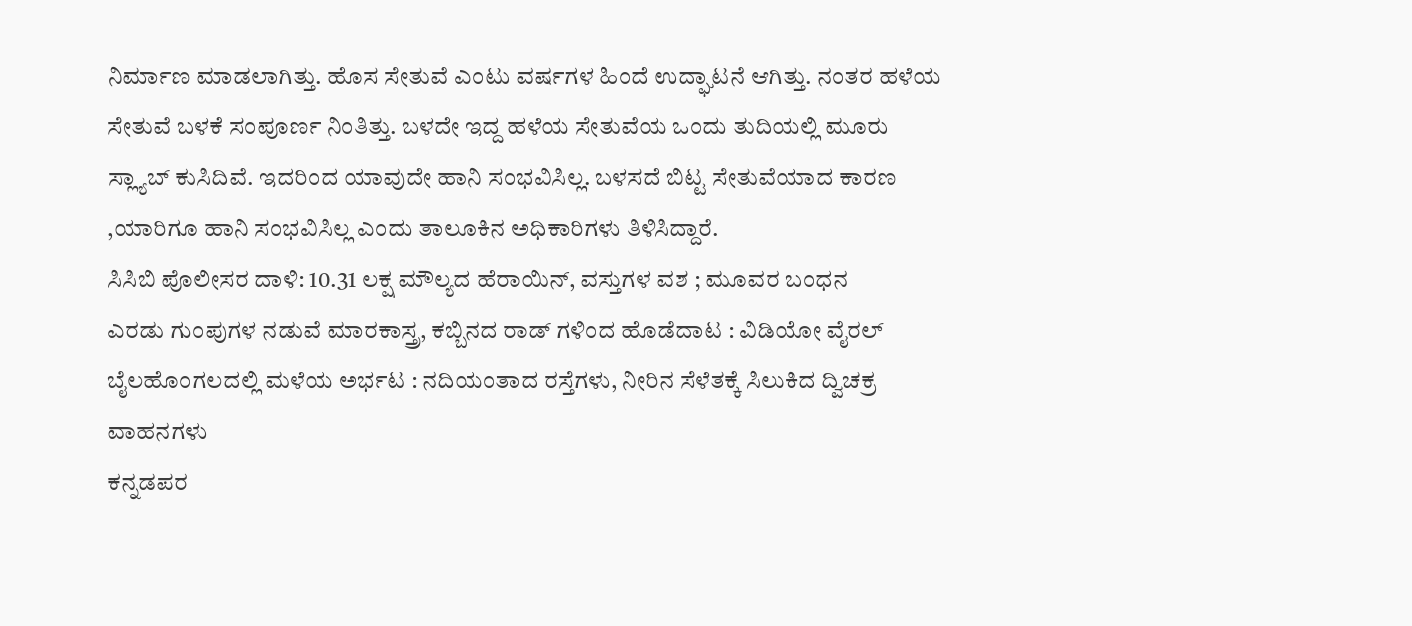ನಿರ್ಮಾಣ ಮಾಡಲಾಗಿತ್ತು. ಹೊಸ ಸೇತುವೆ ಎಂಟು ವರ್ಷಗಳ ಹಿಂದೆ ಉದ್ಘಾಟನೆ ಆಗಿತ್ತು. ನಂತರ ಹಳೆಯ ಸೇತುವೆ ಬಳಕೆ ಸಂಪೂರ್ಣ ನಿಂತಿತ್ತು. ಬಳದೇ ಇದ್ದ ಹಳೆಯ ಸೇತುವೆಯ ಒಂದು ತುದಿಯಲ್ಲಿ ಮೂರು ಸ್ಲ್ಯಾಬ್ ಕುಸಿದಿವೆ. ಇದರಿಂದ ಯಾವುದೇ ಹಾನಿ ಸಂಭವಿಸಿಲ್ಲ. ಬಳಸದೆ ಬಿಟ್ಟ ಸೇತುವೆಯಾದ ಕಾರಣ ,ಯಾರಿಗೂ ಹಾನಿ ಸಂಭವಿಸಿಲ್ಲ ಎಂದು ತಾಲೂಕಿನ ಅಧಿಕಾರಿಗಳು ತಿಳಿಸಿದ್ದಾರೆ.
ಸಿಸಿಬಿ ಪೊಲೀಸರ ದಾಳಿ: 10.31 ಲಕ್ಷ ಮೌಲ್ಯದ ಹೆರಾಯಿನ್, ವಸ್ತುಗಳ ವಶ ; ಮೂವರ ಬಂಧನ
ಎರಡು ಗುಂಪುಗಳ ನಡುವೆ ಮಾರಕಾಸ್ತ್ರ, ಕಬ್ಬಿನದ ರಾಡ್ ಗಳಿಂದ ಹೊಡೆದಾಟ : ವಿಡಿಯೋ ವೈರಲ್
ಬೈಲಹೊಂಗಲದಲ್ಲಿ ಮಳೆಯ ಅರ್ಭಟ : ನದಿಯಂತಾದ ರಸ್ತೆಗಳು, ನೀರಿನ ಸೆಳೆತಕ್ಕೆ ಸಿಲುಕಿದ ದ್ವಿಚಕ್ರ ವಾಹನಗಳು
ಕನ್ನಡಪರ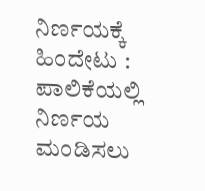ನಿರ್ಣಯಕ್ಕೆ ಹಿಂದೇಟು : ಪಾಲಿಕೆಯಲ್ಲಿ ನಿರ್ಣಯ ಮಂಡಿಸಲು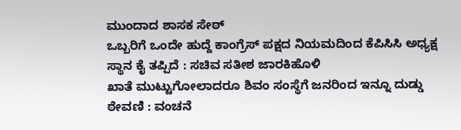ಮುಂದಾದ ಶಾಸಕ ಸೇಠ್
ಒಬ್ಬರಿಗೆ ಒಂದೇ ಹುದ್ದೆ ಕಾಂಗ್ರೆಸ್ ಪಕ್ಷದ ನಿಯಮದಿಂದ ಕೆಪಿಸಿಸಿ ಅಧ್ಯಕ್ಷ ಸ್ಥಾನ ಕೈ ತಪ್ಪಿದೆ : ಸಚಿವ ಸತೀಶ ಜಾರಕಿಹೊಳಿ
ಖಾತೆ ಮುಟ್ಟುಗೋಲಾದರೂ ಶಿವಂ ಸಂಸ್ಥೆಗೆ ಜನರಿಂದ ಇನ್ನೂ ದುಡ್ಡು ಠೇವಣಿ : ವಂಚನೆ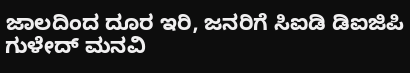ಜಾಲದಿಂದ ದೂರ ಇರಿ, ಜನರಿಗೆ ಸಿಐಡಿ ಡಿಐಜಿಪಿ ಗುಳೇದ್ ಮನವಿ